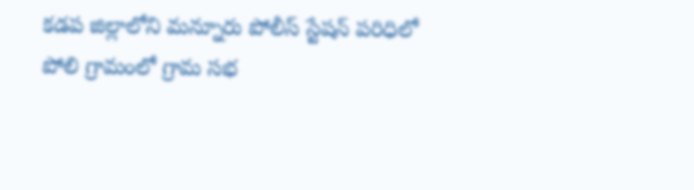కడప జిల్లాలోని మన్నూరు పోలీస్ స్టేషన్ పరిధిలో పోలి గ్రామంలో గ్రామ సభ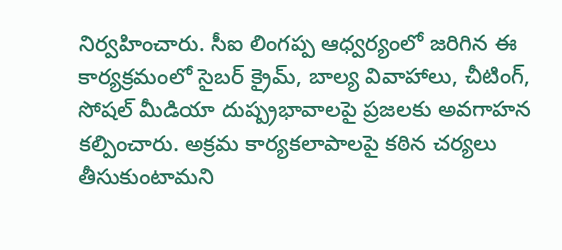నిర్వహించారు. సీఐ లింగప్ప ఆధ్వర్యంలో జరిగిన ఈ కార్యక్రమంలో సైబర్ క్రైమ్, బాల్య వివాహాలు, చీటింగ్, సోషల్ మీడియా దుష్ప్రభావాలపై ప్రజలకు అవగాహన కల్పించారు. అక్రమ కార్యకలాపాలపై కఠిన చర్యలు తీసుకుంటామని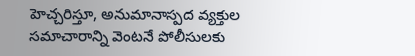హెచ్చరిస్తూ, అనుమానాస్పద వ్యక్తుల సమాచారాన్ని వెంటనే పోలీసులకు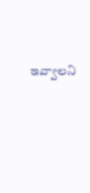ఇవ్వాలని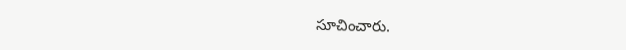సూచించారు.